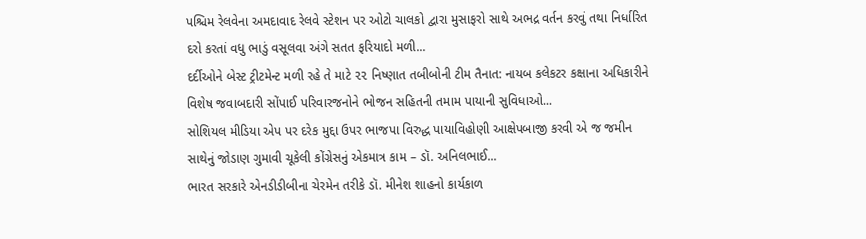પશ્ચિમ રેલવેના અમદાવાદ રેલવે સ્ટેશન પર ઓટો ચાલકો દ્વારા મુસાફરો સાથે અભદ્ર વર્તન કરવું તથા નિર્ધારિત દરો કરતાં વધુ ભાડું વસૂલવા અંગે સતત ફરિયાદો મળી...
દર્દીઓને બેસ્ટ ટ્રીટમેન્ટ મળી રહે તે માટે ૨૨ નિષ્ણાત તબીબોની ટીમ તૈનાત: નાયબ કલેકટર કક્ષાના અધિકારીને વિશેષ જવાબદારી સોંપાઈ પરિવારજનોને ભોજન સહિતની તમામ પાયાની સુવિધાઓ...
સોશિયલ મીડિયા એપ પર દરેક મુદ્દા ઉપર ભાજપા વિરુદ્ધ પાયાવિહોણી આક્ષેપબાજી કરવી એ જ જમીન સાથેનું જોડાણ ગુમાવી ચૂકેલી કોંગ્રેસનું એકમાત્ર કામ – ડૉ. અનિલભાઈ...
ભારત સરકારે એનડીડીબીના ચેરમેન તરીકે ડૉ. મીનેશ શાહનો કાર્યકાળ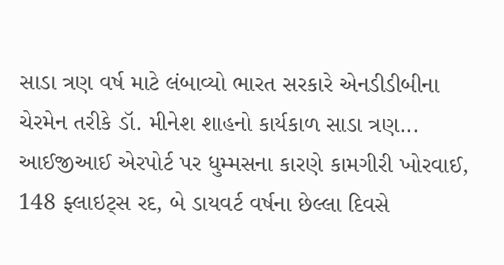સાડા ત્રણ વર્ષ માટે લંબાવ્યો ભારત સરકારે એનડીડીબીના ચેરમેન તરીકે ડૉ. મીનેશ શાહનો કાર્યકાળ સાડા ત્રણ...
આઈજીઆઈ એરપોર્ટ પર ધુમ્મસના કારણે કામગીરી ખોરવાઈ, 148 ફ્લાઇટ્સ રદ, બે ડાયવર્ટ વર્ષના છેલ્લા દિવસે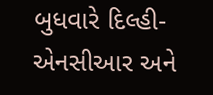બુધવારે દિલ્હી-એનસીઆર અને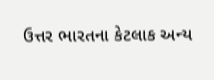ઉત્તર ભારતના કેટલાક અન્ય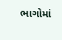ભાગોમાં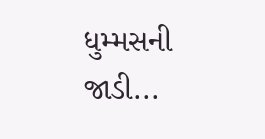ધુમ્મસની જાડી...